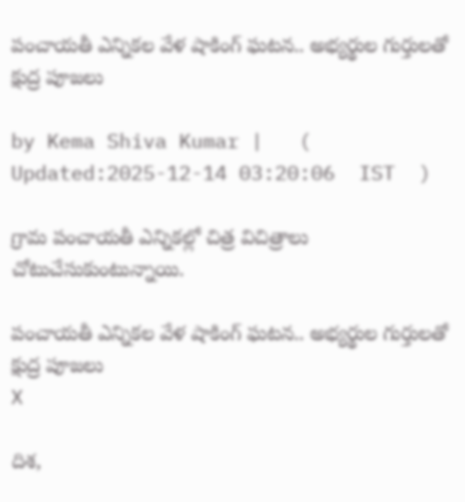పంచాయతీ ఎన్నికల వేళ షాకింగ్ ఘటన.. అభ్యర్థుల గుర్తులతో క్షుద్ర పూజలు

by Kema Shiva Kumar |   (  Updated:2025-12-14 03:20:06  IST  )

గ్రామ పంచాయతీ ఎన్నికల్లో చిత్ర విచిత్రాలు చోటుచేసుకుంటున్నాయి.

పంచాయతీ ఎన్నికల వేళ షాకింగ్ ఘటన.. అభ్యర్థుల గుర్తులతో క్షుద్ర పూజలు
X

దిశ,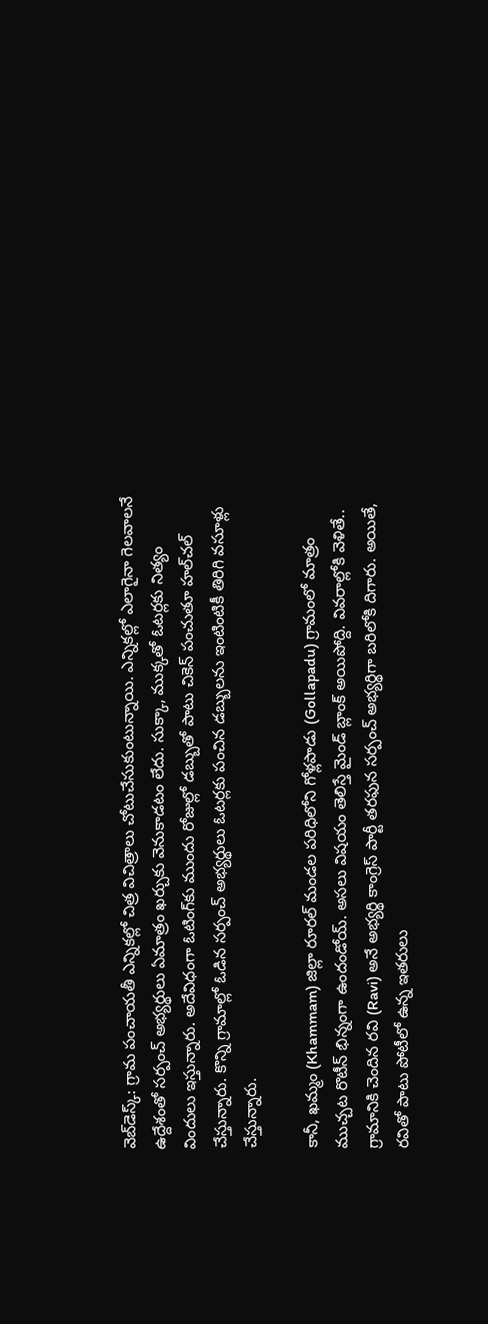వెబ్‌డెస్క్: గ్రామ పంచాయతీ ఎన్నికల్లో చిత్ర విచిత్రాలు చోటుచేసుకుంటున్నాయి. ఎన్నికల్లో ఎలాగైనా గెలవాలనే ఉద్దేశంతో సర్పంచ్ అభ్యర్థులు ఏమాత్రం ఖర్చుకు వెనుకాడటం లేదు. సుక్కా, ముక్కతో ఓటర్లకు నిత్యం విందులు ఇస్తున్నారు. అదేవిధంగా ఓటింగ్‌కు ముందు రోజుల్లో డబ్బుతో పాటు చికెన్ పంచుతూ హల్‌చల్ చేస్తున్నారు. కొన్ని గ్రామాల్లో ఓడిన సర్పంచ్ అభ్యర్థులు ఓటర్లకు పంచిన డబ్బులను ఇంటింటికీ తిరిగి వసూళ్లు చేస్తున్నారు.

కానీ, ఖమ్మం (Khammam) జిల్లా రూరల్ మండల పరిధిలోని గోళ్లపాడు (Gollapadu) గ్రామంలో మాత్రం ముచ్చట రొటీన్‌ భిన్నంగా ఉందండోయ్. అసలు విషయం తెలిస్తే మైండ్ బ్లాంక్ అయిపోద్ది. వివరాల్లోకి వెళితే.. గ్రామానికి చెందిన రవి (Ravi) అనే అభ్యర్థి కాంగ్రెస్ పార్టీ తరఫున సర్పంచ్ అభ్యర్థిగా బరిలోకి దిగారు. అయితే, రవితో పాటు పోటీలో ఉన్న ఇతరులు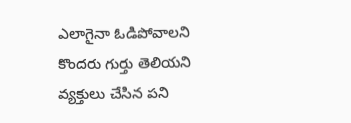ఎలాగైనా ఓడిపోవాలని కొందరు గుర్తు తెలియని వ్యక్తులు చేసిన పని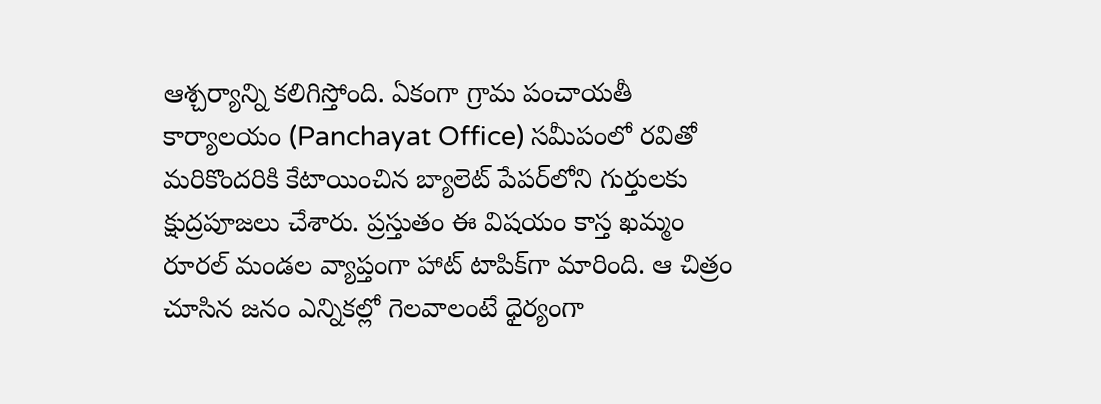ఆశ్చర్యాన్ని కలిగిస్తోంది. ఏకంగా గ్రామ పంచాయతీ కార్యాలయం (Panchayat Office) సమీపంలో రవితో మరికొందరికి కేటాయించిన బ్యాలెట్‌ పేపర్‌లోని గుర్తులకు క్షుద్రపూజలు చేశారు. ప్రస్తుతం ఈ విషయం కాస్త ఖమ్మం రూరల్ మండల వ్యాప్తంగా హాట్ టాపిక్‌గా మారింది. ఆ చిత్రం చూసిన జనం ఎన్నికల్లో గెలవాలంటే ధైర్యంగా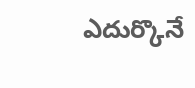ఎదుర్కొనే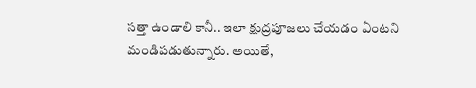సత్తా ఉండాలి కానీ.. ఇలా క్షుద్రపూజలు చేయడం ఏంటని మండిపడుతున్నారు. అయితే,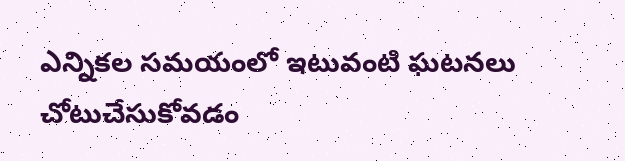ఎన్నికల సమయంలో ఇటువంటి ఘటనలు చోటుచేసుకోవడం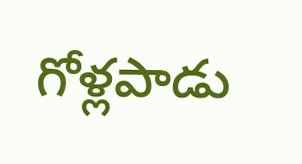గోళ్లపాడు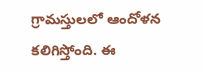గ్రామస్తులలో ఆందోళన కలిగిస్తోంది. ఈ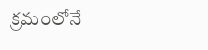క్రమంలోనే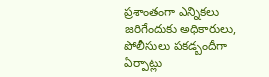ప్రశాంతంగా ఎన్నికలు జరిగేందుకు అధికారులు, పోలీసులు పకడ్బందీగా ఏర్పాట్లు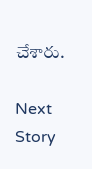చేశారు.

Next Story